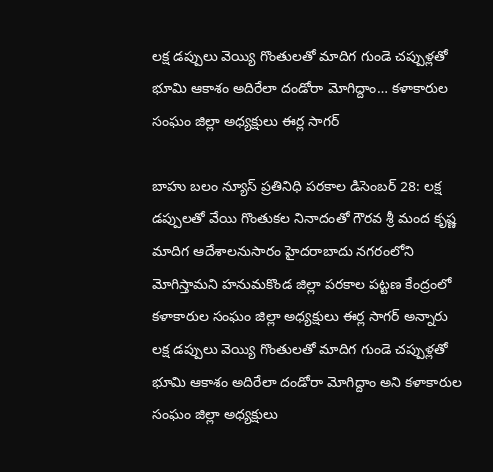లక్ష డప్పులు వెయ్యి గొంతులతో మాదిగ గుండె చప్పుళ్లతో భూమి ఆకాశం అదిరేలా దండోరా మోగిద్దాం… కళాకారుల సంఘం జిల్లా అధ్యక్షులు ఈర్ల సాగర్

బాహు బలం న్యూస్ ప్రతినిధి పరకాల డిసెంబర్ 28: లక్ష డప్పులతో వేయి గొంతుకల నినాదంతో గౌరవ శ్రీ మంద కృష్ణ మాదిగ ఆదేశాలనుసారం హైదరాబాదు నగరంలోని మోగిస్తామని హనుమకొండ జిల్లా పరకాల పట్టణ కేంద్రంలో కళాకారుల సంఘం జిల్లా అధ్యక్షులు ఈర్ల సాగర్ అన్నారు లక్ష డప్పులు వెయ్యి గొంతులతో మాదిగ గుండె చప్పుళ్లతో భూమి ఆకాశం అదిరేలా దండోరా మోగిద్దాం అని కళాకారుల సంఘం జిల్లా అధ్యక్షులు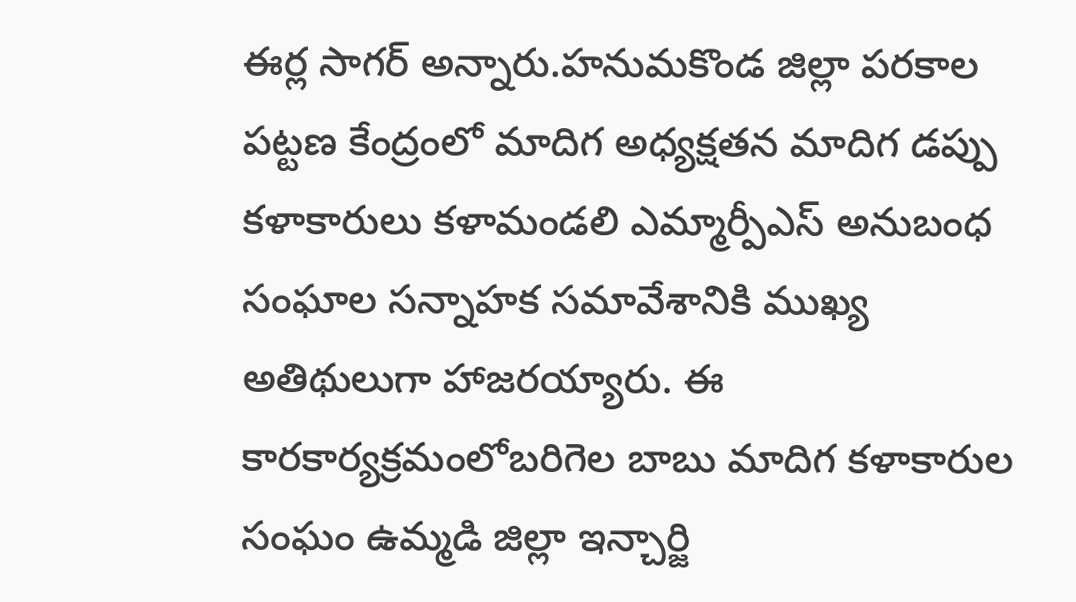ఈర్ల సాగర్ అన్నారు.హనుమకొండ జిల్లా పరకాల పట్టణ కేంద్రంలో మాదిగ అధ్యక్షతన మాదిగ డప్పు కళాకారులు కళామండలి ఎమ్మార్పీఎస్ అనుబంధ సంఘాల సన్నాహక సమావేశానికి ముఖ్య అతిథులుగా హాజరయ్యారు. ఈ కారకార్యక్రమంలోబరిగెల బాబు మాదిగ కళాకారుల సంఘం ఉమ్మడి జిల్లా ఇన్చార్జి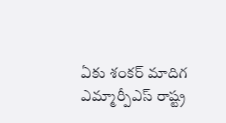ఏకు శంకర్ మాదిగ ఎమ్మార్పీఎస్ రాష్ట్ర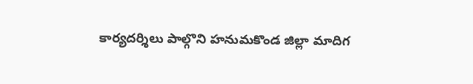కార్యదర్శిలు పాల్గొని హనుమకొండ జిల్లా మాదిగ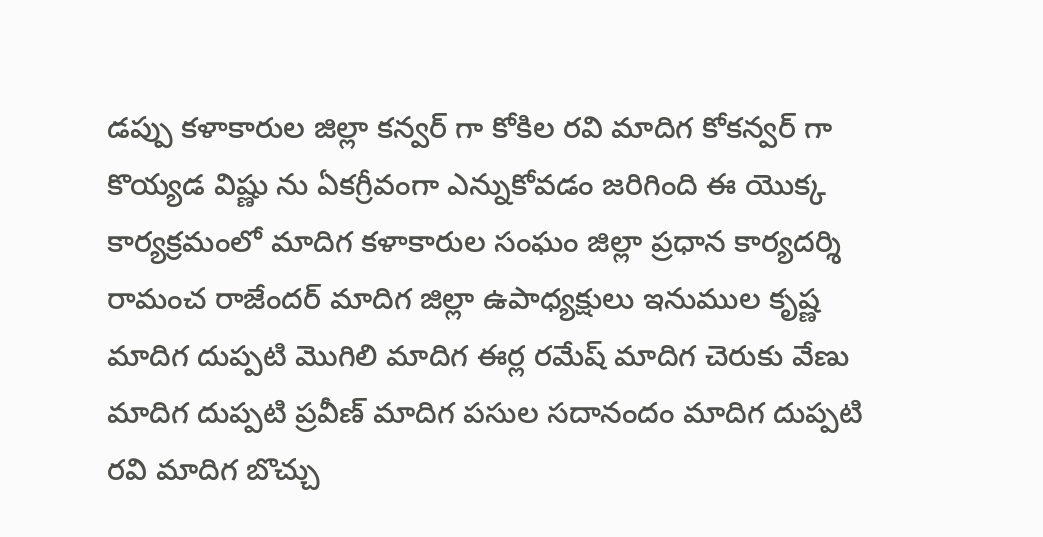డప్పు కళాకారుల జిల్లా కన్వర్ గా కోకిల రవి మాదిగ కోకన్వర్ గా కొయ్యడ విష్ణు ను ఏకగ్రీవంగా ఎన్నుకోవడం జరిగింది ఈ యొక్క కార్యక్రమంలో మాదిగ కళాకారుల సంఘం జిల్లా ప్రధాన కార్యదర్శి రామంచ రాజేందర్ మాదిగ జిల్లా ఉపాధ్యక్షులు ఇనుముల కృష్ణ మాదిగ దుప్పటి మొగిలి మాదిగ ఈర్ల రమేష్ మాదిగ చెరుకు వేణు మాదిగ దుప్పటి ప్రవీణ్ మాదిగ పసుల సదానందం మాదిగ దుప్పటి రవి మాదిగ బొచ్చు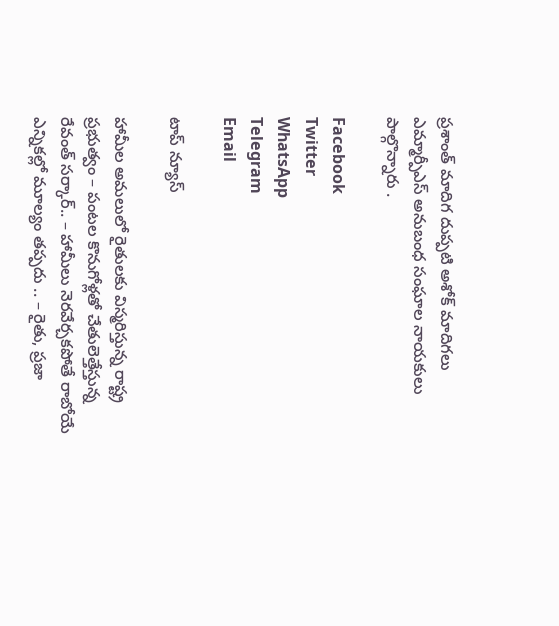ప్రశాంత్ మాదిగ దుప్పటి అశోక్ మాదిగలు ఎమ్మార్పీఎస్ అనుబంధ సంఘాల నాయకులు పాల్గొన్నారు .

Facebook
Twitter
WhatsApp
Telegram
Email

టాప్ న్యూస్

హామీల అమలులో రైతులకు విస్మరిస్తున్న రాష్ట్ర ప్రభుత్వం – పంటల కొనుగోళ్లతో చేతులెత్తేస్తున్న రేవంత్ సర్కార్.. – హామీలు నెరవేర్చకపోతే రాబోయే ఎన్నికల్లో మూల్యం తప్పదు .. – రైతు, ప్రజా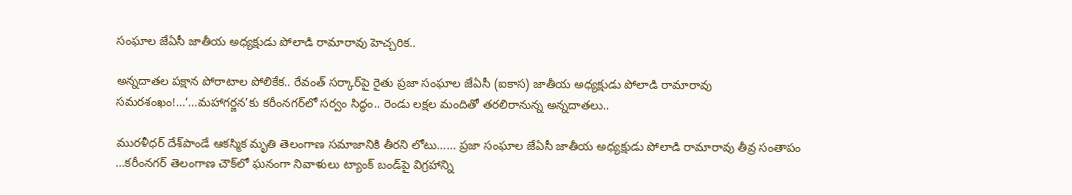సంఘాల జేఏసీ జాతీయ అధ్యక్షుడు పోలాడి రామారావు హెచ్చరిక..

అన్నదాతల పక్షాన పోరాటాల పోలికేక.. రేవంత్ సర్కార్‌పై రైతు ప్రజా సంఘాల జేఏసీ (ఐకాస) జాతీయ అధ్యక్షుడు పోలాడి రామారావు సమరశంఖం!…‘…మహాగర్జన’కు కరీంనగర్‌లో సర్వం సిద్ధం.. రెండు లక్షల మందితో తరలిరానున్న అన్నదాతలు..

మురళీధర్ దేశ్‌పాండే ఆకస్మిక మృతి తెలంగాణ సమాజానికి తీరని లోటు…… ప్రజా సంఘాల జేఏసీ జాతీయ అధ్యక్షుడు పోలాడి రామారావు తీవ్ర సంతాపం …కరీంనగర్ తెలంగాణ చౌక్‌లో ఘనంగా నివాళులు ట్యాంక్ బండ్‌పై విగ్రహాన్ని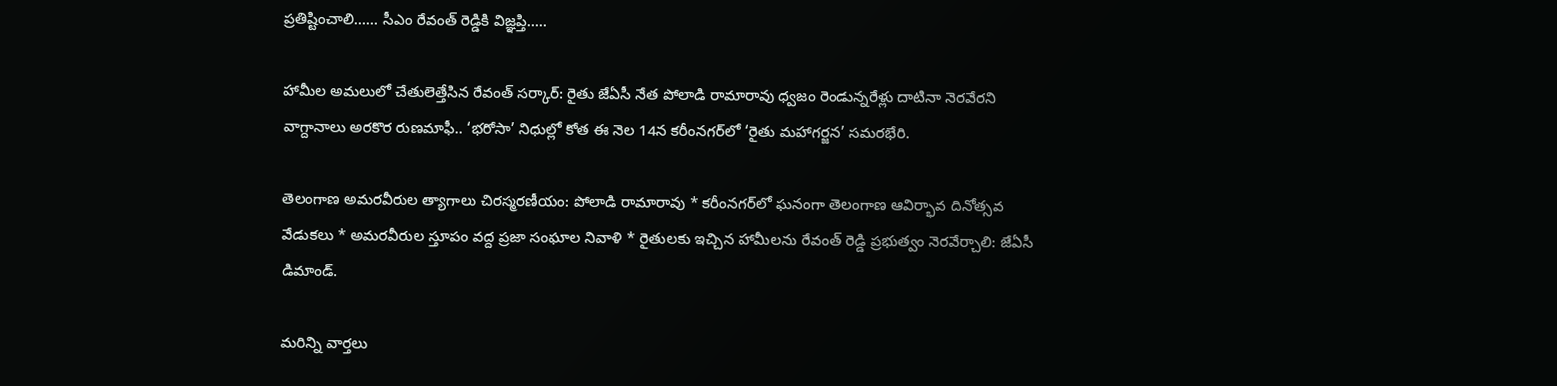ప్రతిష్టించాలి…… సీఎం రేవంత్ రెడ్డికి విజ్ఞప్తి…..

హామీల అమలులో చేతులెత్తేసిన రేవంత్ సర్కార్: రైతు జేఏసీ నేత పోలాడి రామారావు ధ్వజం రెండున్నరేళ్లు దాటినా నెరవేరని వాగ్దానాలు అరకొర రుణమాఫీ.. ‘భరోసా’ నిధుల్లో కోత ఈ నెల 14న కరీంనగర్‌లో ‘రైతు మహాగర్జన’ సమరభేరి.

తెలంగాణ అమరవీరుల త్యాగాలు చిరస్మరణీయం: పోలాడి రామారావు * కరీంనగర్‌లో ఘనంగా తెలంగాణ ఆవిర్భావ దినోత్సవ వేడుకలు * అమరవీరుల స్తూపం వద్ద ప్రజా సంఘాల నివాళి * రైతులకు ఇచ్చిన హామీలను రేవంత్ రెడ్డి ప్రభుత్వం నెరవేర్చాలి: జేఏసీ డిమాండ్.

మరిన్ని వార్తలు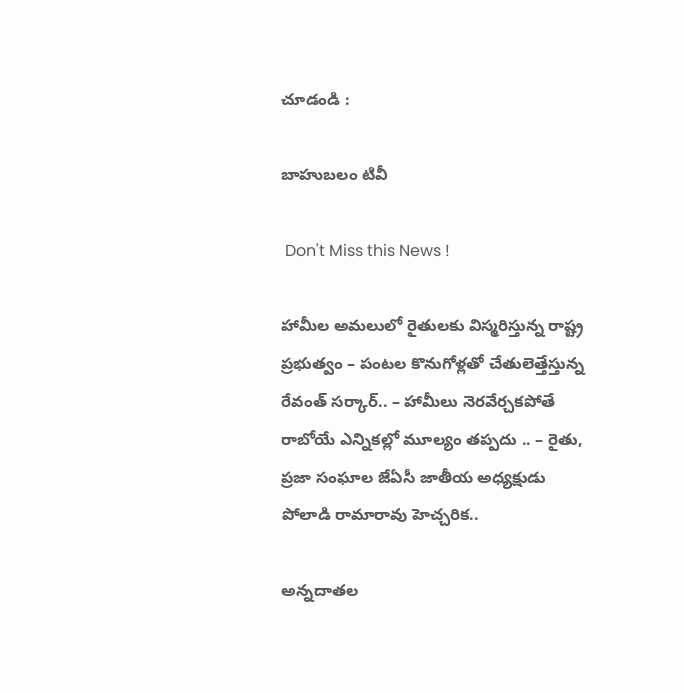చూడండి :

బాహుబలం టివీ

 Don't Miss this News !

హామీల అమలులో రైతులకు విస్మరిస్తున్న రాష్ట్ర ప్రభుత్వం – పంటల కొనుగోళ్లతో చేతులెత్తేస్తున్న రేవంత్ సర్కార్.. – హామీలు నెరవేర్చకపోతే రాబోయే ఎన్నికల్లో మూల్యం తప్పదు .. – రైతు, ప్రజా సంఘాల జేఏసీ జాతీయ అధ్యక్షుడు పోలాడి రామారావు హెచ్చరిక..

అన్నదాతల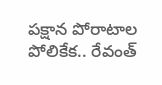పక్షాన పోరాటాల పోలికేక.. రేవంత్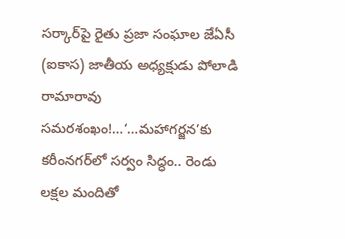సర్కార్‌పై రైతు ప్రజా సంఘాల జేఏసీ (ఐకాస) జాతీయ అధ్యక్షుడు పోలాడి రామారావు సమరశంఖం!…‘…మహాగర్జన’కు కరీంనగర్‌లో సర్వం సిద్ధం.. రెండు లక్షల మందితో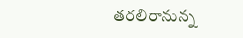తరలిరానున్న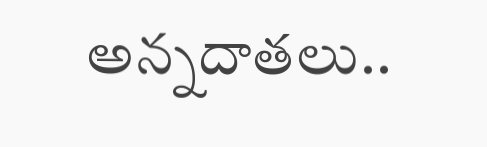అన్నదాతలు..